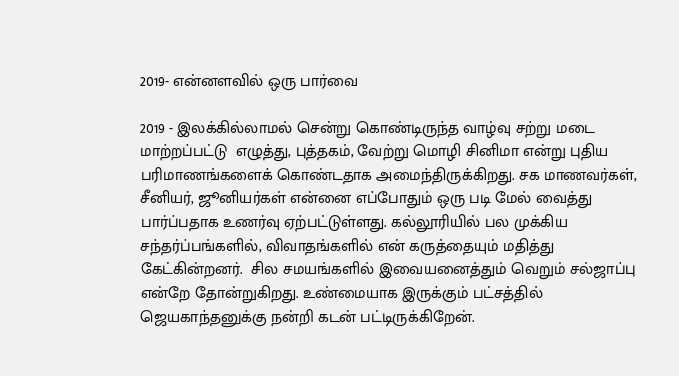2019- என்னளவில் ஒரு பார்வை

2019 - இலக்கில்லாமல் சென்று கொண்டிருந்த வாழ்வு சற்று மடை மாற்றப்பட்டு  எழுத்து, புத்தகம், வேற்று மொழி சினிமா என்று புதிய பரிமாணங்களைக் கொண்டதாக அமைந்திருக்கிறது. சக மாணவர்கள், சீனியர், ஜூனியர்கள் என்னை எப்போதும் ஒரு படி மேல் வைத்து பார்ப்பதாக உணர்வு ஏற்பட்டுள்ளது. கல்லூரியில் பல முக்கிய சந்தர்ப்பங்களில், விவாதங்களில் என் கருத்தையும் மதித்து கேட்கின்றனர்.  சில சமயங்களில் இவையனைத்தும் வெறும் சல்ஜாப்பு என்றே தோன்றுகிறது. உண்மையாக இருக்கும் பட்சத்தில் ஜெயகாந்தனுக்கு நன்றி கடன் பட்டிருக்கிறேன்.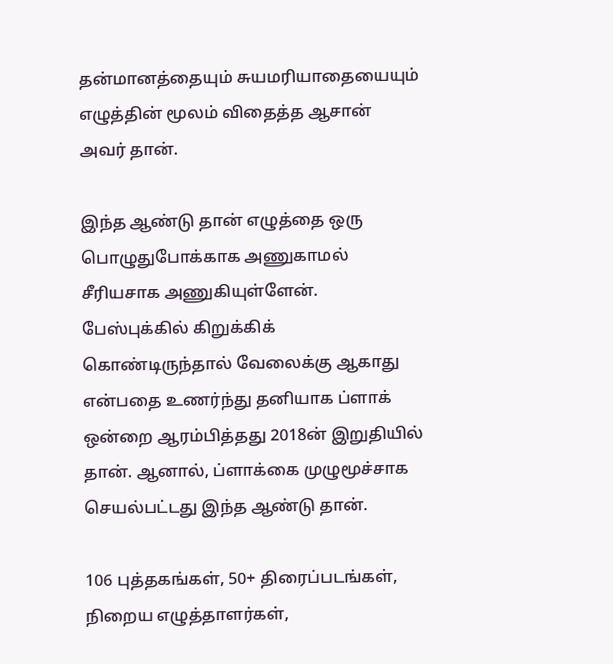தன்மானத்தையும் சுயமரியாதையையும் எழுத்தின் மூலம் விதைத்த ஆசான் அவர் தான்.

இந்த ஆண்டு தான் எழுத்தை ஒரு பொழுதுபோக்காக அணுகாமல் சீரியசாக அணுகியுள்ளேன். பேஸ்புக்கில் கிறுக்கிக் கொண்டிருந்தால் வேலைக்கு ஆகாது என்பதை உணர்ந்து தனியாக ப்ளாக் ஒன்றை ஆரம்பித்தது 2018ன் இறுதியில் தான். ஆனால், ப்ளாக்கை முழுமூச்சாக செயல்பட்டது இந்த ஆண்டு தான்.

106 புத்தகங்கள், 50+ திரைப்படங்கள், நிறைய எழுத்தாளர்கள்,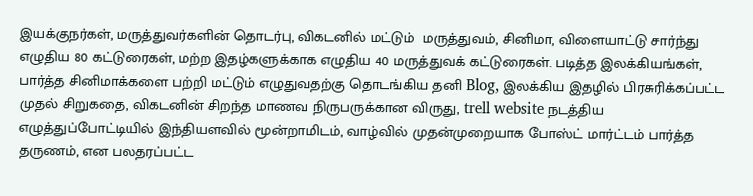இயக்குநர்கள், மருத்துவர்களின் தொடர்பு, விகடனில் மட்டும்  மருத்துவம், சினிமா, விளையாட்டு சார்ந்து எழுதிய 80 கட்டுரைகள், மற்ற இதழ்களுக்காக எழுதிய 40 மருத்துவக் கட்டுரைகள். படித்த இலக்கியங்கள், பார்த்த சினிமாக்களை பற்றி மட்டும் எழுதுவதற்கு தொடங்கிய தனி Blog, இலக்கிய இதழில் பிரசுரிக்கப்பட்ட முதல் சிறுகதை, விகடனின் சிறந்த மாணவ நிருபருக்கான விருது, trell website நடத்திய எழுத்துப்போட்டியில் இந்தியளவில் மூன்றாமிடம், வாழ்வில் முதன்முறையாக போஸ்ட் மார்ட்டம் பார்த்த தருணம், என பலதரப்பட்ட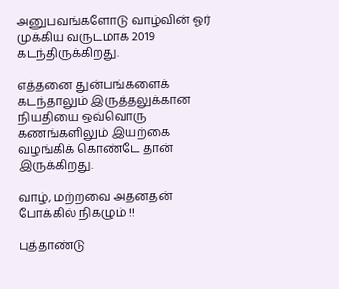அனுபவங்களோடு வாழ்வின் ஓர் முக்கிய வருடமாக 2019 கடந்திருக்கிறது.

எத்தனை துன்பங்களைக் கடந்தாலும் இருத்தலுக்கான நியதியை ஒவ்வொரு கணங்களிலும் இயற்கை வழங்கிக் கொண்டே தான் இருக்கிறது.

வாழ், மற்றவை அதனதன் போக்கில் நிகழும் !!

புத்தாண்டு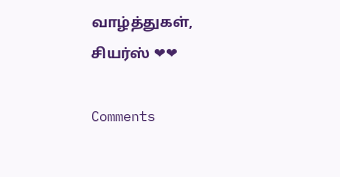வாழ்த்துகள், சியர்ஸ் ❤❤

Comments